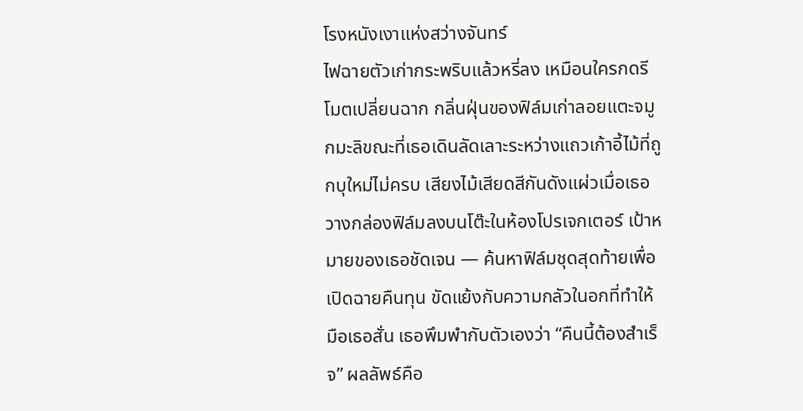โรงหนังเงาแห่งสว่างจันทร์
ไฟฉายตัวเก่ากระพริบแล้วหรี่ลง เหมือนใครกดรีโมตเปลี่ยนฉาก กลิ่นฝุ่นของฟิล์มเก่าลอยแตะจมูกมะลิขณะที่เธอเดินลัดเลาะระหว่างแถวเก้าอี้ไม้ที่ถูกบุใหม่ไม่ครบ เสียงไม้เสียดสีกันดังแผ่วเมื่อเธอวางกล่องฟิล์มลงบนโต๊ะในห้องโปรเจกเตอร์ เป้าหมายของเธอชัดเจน — ค้นหาฟิล์มชุดสุดท้ายเพื่อเปิดฉายคืนทุน ขัดแย้งกับความกลัวในอกที่ทำให้มือเธอสั่น เธอพึมพำกับตัวเองว่า “คืนนี้ต้องสำเร็จ” ผลลัพธ์คือ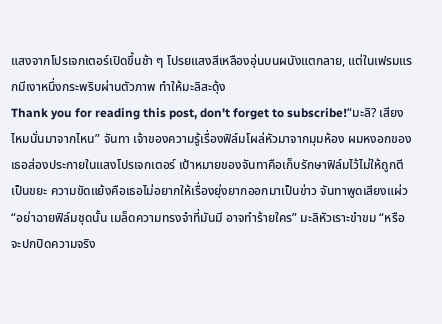แสงจากโปรเจกเตอร์เปิดขึ้นช้า ๆ โปรยแสงสีเหลืองอุ่นบนผนังแตกลาย, แต่ในเฟรมแรกมีเงาหนึ่งกระพริบผ่านตัวภาพ ทำให้มะลิสะดุ้ง
Thank you for reading this post, don't forget to subscribe!“มะลิ? เสียงไหมนั่นมาจากไหน” จันทา เจ้าของความรู้เรื่องฟิล์มโผล่หัวมาจากมุมห้อง ผมหงอกของเธอส่องประกายในแสงโปรเจกเตอร์ เป้าหมายของจันทาคือเก็บรักษาฟิล์มไว้ไม่ให้ถูกตีเป็นขยะ ความขัดแย้งคือเธอไม่อยากให้เรื่องยุ่งยากออกมาเป็นข่าว จันทาพูดเสียงแผ่ว “อย่าฉายฟิล์มชุดนั้น เมล็ดความทรงจำที่มันมี อาจทำร้ายใคร” มะลิหัวเราะขำขม “หรือจะปกปิดความจริง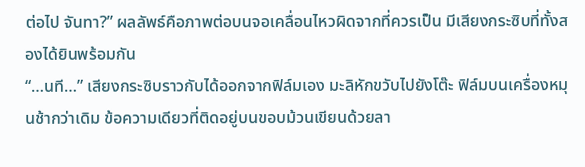ต่อไป จันทา?” ผลลัพธ์คือภาพต่อบนจอเคลื่อนไหวผิดจากที่ควรเป็น มีเสียงกระซิบที่ทั้งสองได้ยินพร้อมกัน
“…นที…” เสียงกระซิบราวกับได้ออกจากฟิล์มเอง มะลิหักขวับไปยังโต๊ะ ฟิล์มบนเครื่องหมุนช้ากว่าเดิม ข้อความเดียวที่ติดอยู่บนขอบม้วนเขียนด้วยลา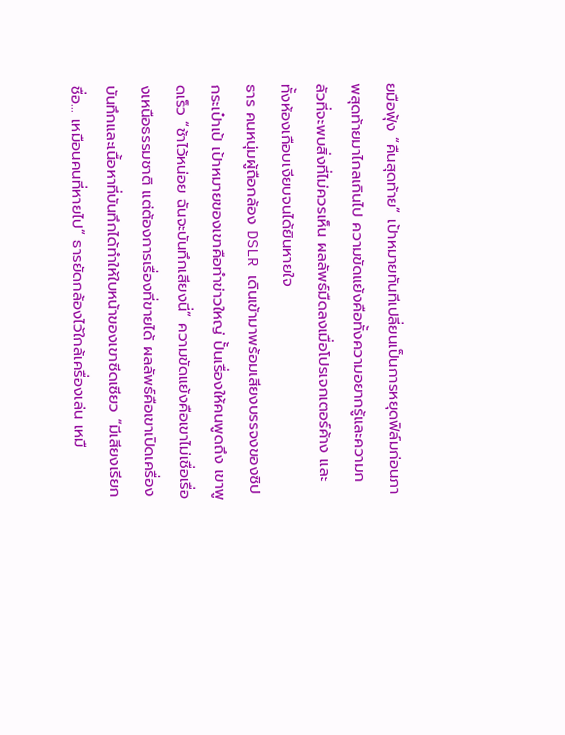ยมือฟุ้ง “คืนสุดท้าย” เป้าหมายทันทีเปลี่ยนเป็นการหยุดฟิล์มก่อนภาพสุดท้ายมาไกลเกินไป ความขัดแย้งคือทั้งความอยากรู้และความกลัวที่จะพบสิ่งที่ไม่ควรเห็น ผลลัพธ์มืดลงเมื่อโปรเจกเตอร์ค้าง และทั้งห้องเกือบเงียบจนได้ยินหายใจ
ธาร คนหนุ่มผู้ถือกล้อง DSLR เดินเข้ามาพร้อมเสียงบรรจงของซิปกระเป๋าเป้ เป้าหมายของเขาคือทำข่าวใหญ่ ปั้นเรื่องให้คนพูดถึง เขาพูดเร็ว “ช้าไว้หน่อย ฉันจะบันทึกเสียงนี่” ความขัดแย้งคือเขาไม่เชื่อเรื่องเหนือธรรมชาติ แต่ต้องการเรื่องที่ขายได้ ผลลัพธ์คือเขาเปิดเครื่องบันทึกและเนื้อหาที่บันทึกได้ทำให้ใบหน้าของเขาซีดเซียว “มีเสียงเรียกชื่อ… เหมือนคนที่หายไป” ธารยัดกล้องไว้ใกล้เครื่องเล่น เหมื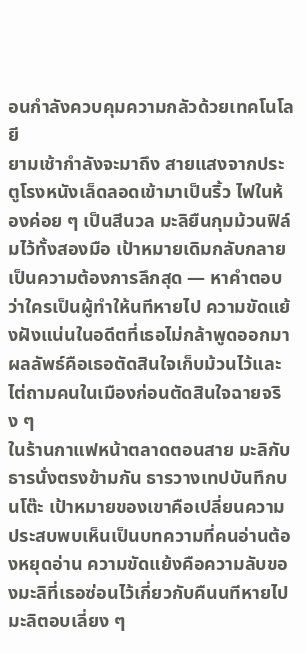อนกำลังควบคุมความกลัวด้วยเทคโนโลยี
ยามเช้ากำลังจะมาถึง สายแสงจากประตูโรงหนังเล็ดลอดเข้ามาเป็นริ้ว ไฟในห้องค่อย ๆ เป็นสีนวล มะลิยืนกุมม้วนฟิล์มไว้ทั้งสองมือ เป้าหมายเดิมกลับกลายเป็นความต้องการลึกสุด — หาคำตอบว่าใครเป็นผู้ทำให้นทีหายไป ความขัดแย้งฝังแน่นในอดีตที่เธอไม่กล้าพูดออกมา ผลลัพธ์คือเธอตัดสินใจเก็บม้วนไว้และไต่ถามคนในเมืองก่อนตัดสินใจฉายจริง ๆ
ในร้านกาแฟหน้าตลาดตอนสาย มะลิกับธารนั่งตรงข้ามกัน ธารวางเทปบันทึกบนโต๊ะ เป้าหมายของเขาคือเปลี่ยนความประสบพบเห็นเป็นบทความที่คนอ่านต้องหยุดอ่าน ความขัดแย้งคือความลับของมะลิที่เธอซ่อนไว้เกี่ยวกับคืนนทีหายไป มะลิตอบเลี่ยง ๆ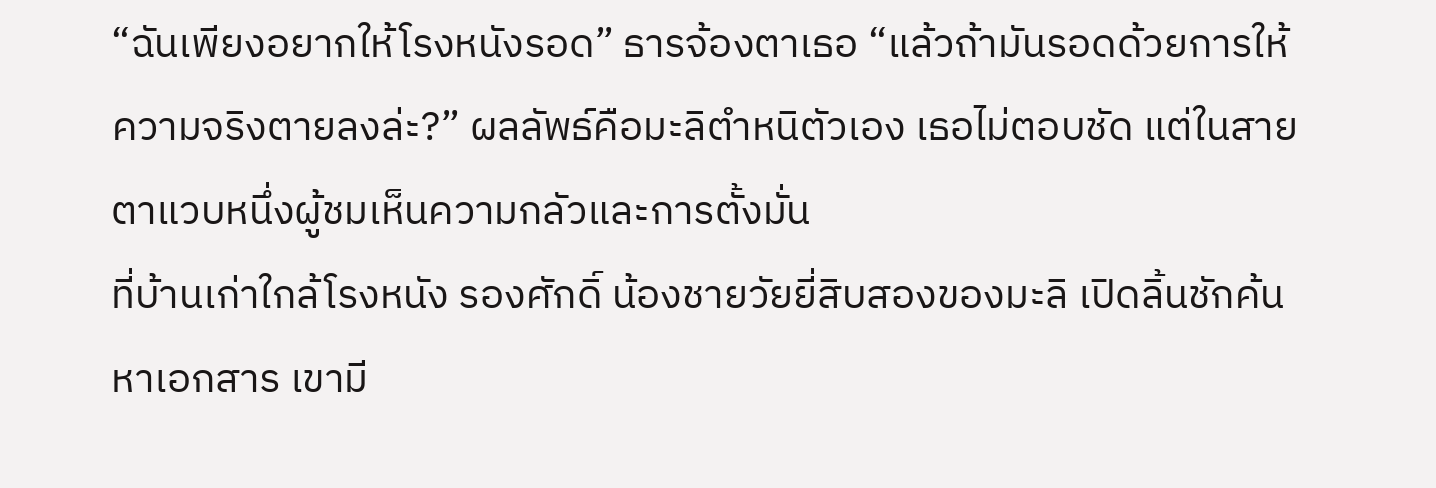“ฉันเพียงอยากให้โรงหนังรอด” ธารจ้องตาเธอ “แล้วถ้ามันรอดด้วยการให้ความจริงตายลงล่ะ?” ผลลัพธ์คือมะลิตำหนิตัวเอง เธอไม่ตอบชัด แต่ในสายตาแวบหนึ่งผู้ชมเห็นความกลัวและการตั้งมั่น
ที่บ้านเก่าใกล้โรงหนัง รองศักดิ์ น้องชายวัยยี่สิบสองของมะลิ เปิดลิ้นชักค้นหาเอกสาร เขามี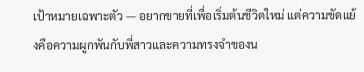เป้าหมายเฉพาะตัว — อยากขายที่เพื่อเริ่มต้นชีวิตใหม่ แต่ความขัดแย้งคือความผูกพันกับพี่สาวและความทรงจำของน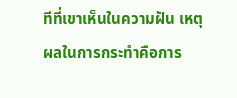ทีที่เขาเห็นในความฝัน เหตุผลในการกระทำคือการ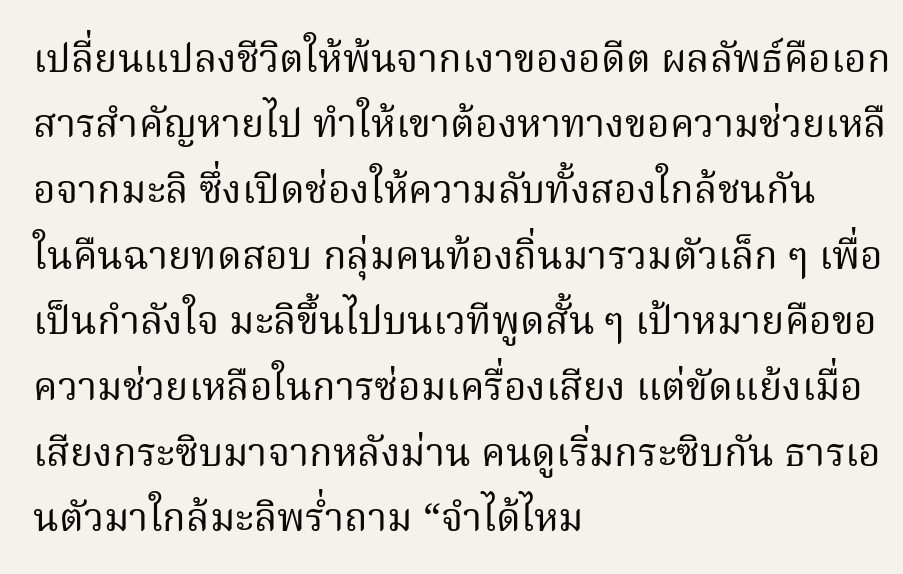เปลี่ยนแปลงชีวิตให้พ้นจากเงาของอดีต ผลลัพธ์คือเอกสารสำคัญหายไป ทำให้เขาต้องหาทางขอความช่วยเหลือจากมะลิ ซึ่งเปิดช่องให้ความลับทั้งสองใกล้ชนกัน
ในคืนฉายทดสอบ กลุ่มคนท้องถิ่นมารวมตัวเล็ก ๆ เพื่อเป็นกำลังใจ มะลิขึ้นไปบนเวทีพูดสั้น ๆ เป้าหมายคือขอความช่วยเหลือในการซ่อมเครื่องเสียง แต่ขัดแย้งเมื่อเสียงกระซิบมาจากหลังม่าน คนดูเริ่มกระซิบกัน ธารเอนตัวมาใกล้มะลิพร่ำถาม “จำได้ไหม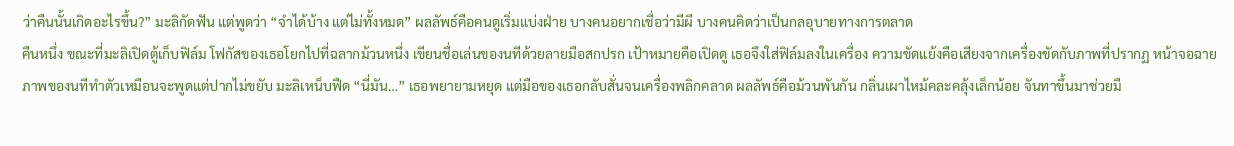ว่าคืนนั้นเกิดอะไรขึ้น?” มะลิกัดฟัน แต่พูดว่า “จำได้บ้าง แต่ไม่ทั้งหมด” ผลลัพธ์คือคนดูเริ่มแบ่งฝ่าย บางคนอยากเชื่อว่ามีผี บางคนคิดว่าเป็นกลอุบายทางการตลาด
คืนหนึ่ง ขณะที่มะลิเปิดตู้เก็บฟิล์ม โฟกัสของเธอโยกไปที่ฉลากม้วนหนึ่ง เขียนชื่อเล่นของนทีด้วยลายมือสกปรก เป้าหมายคือเปิดดู เธอจึงใส่ฟิล์มลงในเครื่อง ความขัดแย้งคือเสียงจากเครื่องขัดกับภาพที่ปรากฏ หน้าจอฉายภาพของนทีทำตัวเหมือนจะพูดแต่ปากไม่ขยับ มะลิเหน็บฟืด “นี่มัน…” เธอพยายามหยุด แต่มือของเธอกลับสั่นจนเครื่องพลิกคลาด ผลลัพธ์คือม้วนพันกัน กลิ่นเผาไหม้คละคลุ้งเล็กน้อย จันทาขึ้นมาช่วยมื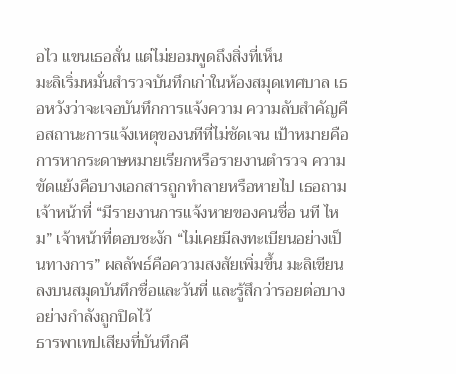อไว แขนเธอสั่น แต่ไม่ยอมพูดถึงสิ่งที่เห็น
มะลิเริ่มหมั่นสำรวจบันทึกเก่าในห้องสมุดเทศบาล เธอหวังว่าจะเจอบันทึกการแจ้งความ ความลับสำคัญคือสถานะการแจ้งเหตุของนทีที่ไม่ชัดเจน เป้าหมายคือการหากระดาษหมายเรียกหรือรายงานตำรวจ ความขัดแย้งคือบางเอกสารถูกทำลายหรือหายไป เธอถามเจ้าหน้าที่ “มีรายงานการแจ้งหายของคนชื่อ นที ไหม” เจ้าหน้าที่ตอบชะงัก “ไม่เคยมีลงทะเบียนอย่างเป็นทางการ” ผลลัพธ์คือความสงสัยเพิ่มขึ้น มะลิเขียนลงบนสมุดบันทึกชื่อและวันที่ และรู้สึกว่ารอยต่อบางอย่างกำลังถูกปิดไว้
ธารพาเทปเสียงที่บันทึกคื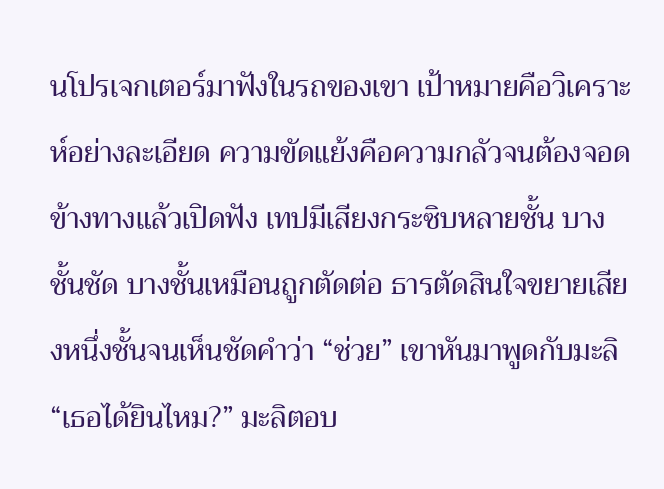นโปรเจกเตอร์มาฟังในรถของเขา เป้าหมายคือวิเคราะห์อย่างละเอียด ความขัดแย้งคือความกลัวจนต้องจอดข้างทางแล้วเปิดฟัง เทปมีเสียงกระซิบหลายชั้น บางชั้นชัด บางชั้นเหมือนถูกตัดต่อ ธารตัดสินใจขยายเสียงหนึ่งชั้นจนเห็นชัดคำว่า “ช่วย” เขาหันมาพูดกับมะลิ “เธอได้ยินไหม?” มะลิตอบ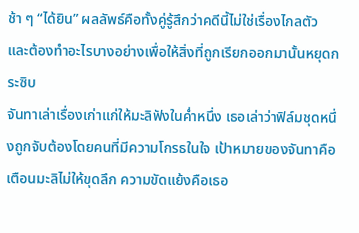ช้า ๆ “ได้ยิน” ผลลัพธ์คือทั้งคู่รู้สึกว่าคดีนี้ไม่ใช่เรื่องไกลตัว และต้องทำอะไรบางอย่างเพื่อให้สิ่งที่ถูกเรียกออกมานั้นหยุดกระซิบ
จันทาเล่าเรื่องเก่าแก่ให้มะลิฟังในค่ำหนึ่ง เธอเล่าว่าฟิล์มชุดหนึ่งถูกจับต้องโดยคนที่มีความโกรธในใจ เป้าหมายของจันทาคือเตือนมะลิไม่ให้ขุดลึก ความขัดแย้งคือเธอ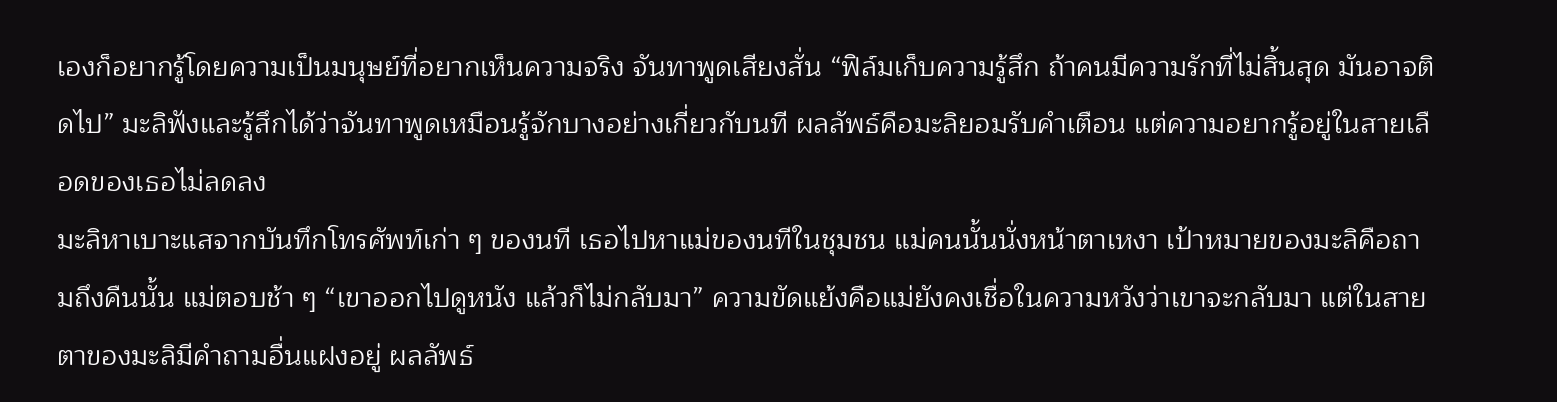เองก็อยากรู้โดยความเป็นมนุษย์ที่อยากเห็นความจริง จันทาพูดเสียงสั่น “ฟิล์มเก็บความรู้สึก ถ้าคนมีความรักที่ไม่สิ้นสุด มันอาจติดไป” มะลิฟังและรู้สึกได้ว่าจันทาพูดเหมือนรู้จักบางอย่างเกี่ยวกับนที ผลลัพธ์คือมะลิยอมรับคำเตือน แต่ความอยากรู้อยู่ในสายเลือดของเธอไม่ลดลง
มะลิหาเบาะแสจากบันทึกโทรศัพท์เก่า ๆ ของนที เธอไปหาแม่ของนทีในชุมชน แม่คนนั้นนั่งหน้าตาเหงา เป้าหมายของมะลิคือถามถึงคืนนั้น แม่ตอบช้า ๆ “เขาออกไปดูหนัง แล้วก็ไม่กลับมา” ความขัดแย้งคือแม่ยังคงเชื่อในความหวังว่าเขาจะกลับมา แต่ในสายตาของมะลิมีคำถามอื่นแฝงอยู่ ผลลัพธ์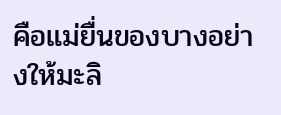คือแม่ยื่นของบางอย่างให้มะลิ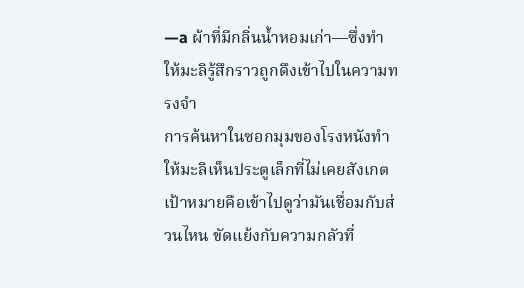—a ผ้าที่มีกลิ่นน้ำหอมเก่า—ซึ่งทำให้มะลิรู้สึกราวถูกดึงเข้าไปในความทรงจำ
การค้นหาในซอกมุมของโรงหนังทำให้มะลิเห็นประตูเล็กที่ไม่เคยสังเกต เป้าหมายคือเข้าไปดูว่ามันเชื่อมกับส่วนไหน ขัดแย้งกับความกลัวที่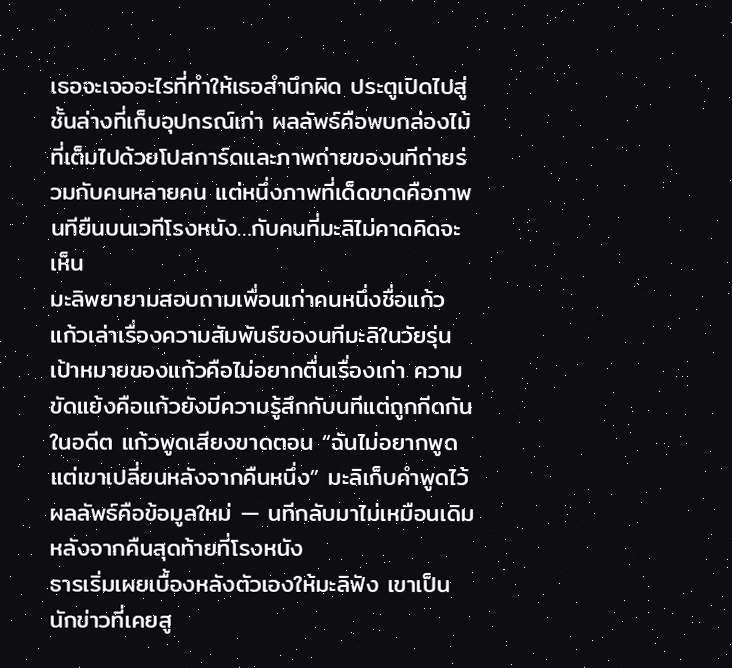เธอจะเจออะไรที่ทำให้เธอสำนึกผิด ประตูเปิดไปสู่ชั้นล่างที่เก็บอุปกรณ์เก่า ผลลัพธ์คือพบกล่องไม้ที่เต็มไปด้วยโปสการ์ดและภาพถ่ายของนทีถ่ายร่วมกับคนหลายคน แต่หนึ่งภาพที่เด็ดขาดคือภาพนทียืนบนเวทีโรงหนัง…กับคนที่มะลิไม่คาดคิดจะเห็น
มะลิพยายามสอบถามเพื่อนเก่าคนหนึ่งชื่อแก้ว แก้วเล่าเรื่องความสัมพันธ์ของนทีมะลิในวัยรุ่น เป้าหมายของแก้วคือไม่อยากตื่นเรื่องเก่า ความขัดแย้งคือแก้วยังมีความรู้สึกกับนทีแต่ถูกกีดกันในอดีต แก้วพูดเสียงขาดตอน “ฉันไม่อยากพูด แต่เขาเปลี่ยนหลังจากคืนหนึ่ง” มะลิเก็บคำพูดไว้ ผลลัพธ์คือข้อมูลใหม่ — นทีกลับมาไม่เหมือนเดิมหลังจากคืนสุดท้ายที่โรงหนัง
ธารเริ่มเผยเบื้องหลังตัวเองให้มะลิฟัง เขาเป็นนักข่าวที่เคยสู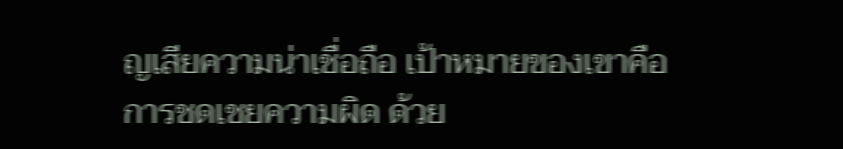ญเสียความน่าเชื่อถือ เป้าหมายของเขาคือการชดเชยความผิด ด้วย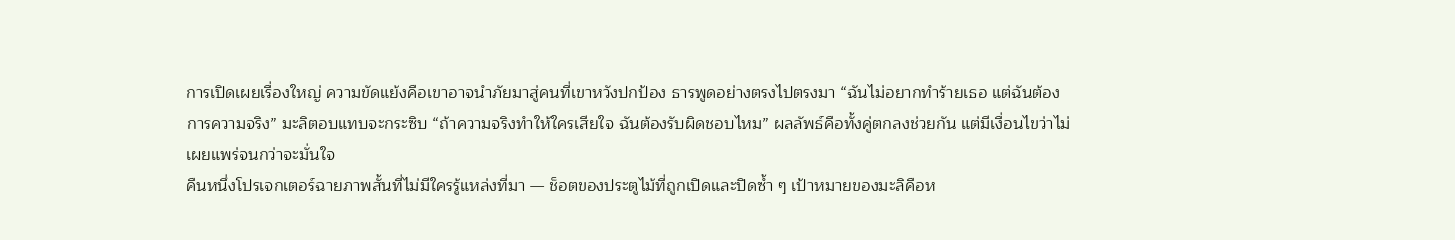การเปิดเผยเรื่องใหญ่ ความขัดแย้งคือเขาอาจนำภัยมาสู่คนที่เขาหวังปกป้อง ธารพูดอย่างตรงไปตรงมา “ฉันไม่อยากทำร้ายเธอ แต่ฉันต้องการความจริง” มะลิตอบแทบจะกระซิบ “ถ้าความจริงทำให้ใครเสียใจ ฉันต้องรับผิดชอบไหม” ผลลัพธ์คือทั้งคู่ตกลงช่วยกัน แต่มีเงื่อนไขว่าไม่เผยแพร่จนกว่าจะมั่นใจ
คืนหนึ่งโปรเจกเตอร์ฉายภาพสั้นที่ไม่มีใครรู้แหล่งที่มา — ช็อตของประตูไม้ที่ถูกเปิดและปิดซ้ำ ๆ เป้าหมายของมะลิคือห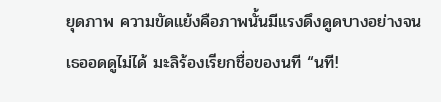ยุดภาพ ความขัดแย้งคือภาพนั้นมีแรงดึงดูดบางอย่างจนเธออดดูไม่ได้ มะลิร้องเรียกชื่อของนที “นที!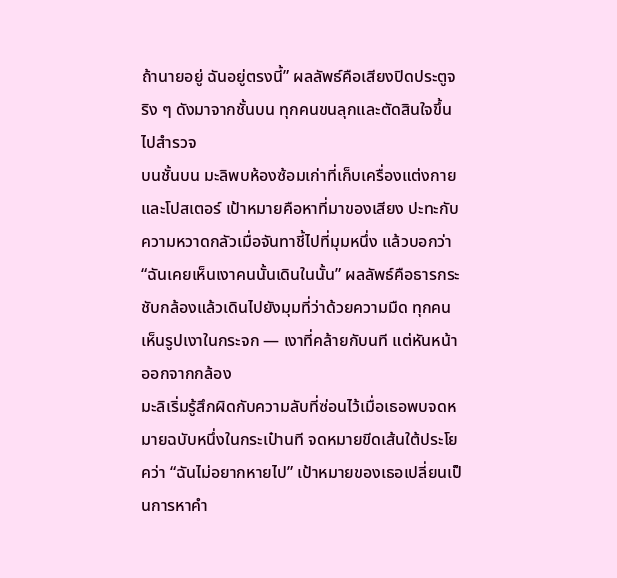ถ้านายอยู่ ฉันอยู่ตรงนี้” ผลลัพธ์คือเสียงปิดประตูจริง ๆ ดังมาจากชั้นบน ทุกคนขนลุกและตัดสินใจขึ้นไปสำรวจ
บนชั้นบน มะลิพบห้องซ้อมเก่าที่เก็บเครื่องแต่งกายและโปสเตอร์ เป้าหมายคือหาที่มาของเสียง ปะทะกับความหวาดกลัวเมื่อจันทาชี้ไปที่มุมหนึ่ง แล้วบอกว่า “ฉันเคยเห็นเงาคนนั้นเดินในนั้น” ผลลัพธ์คือธารกระชับกล้องแล้วเดินไปยังมุมที่ว่าด้วยความมืด ทุกคนเห็นรูปเงาในกระจก — เงาที่คล้ายกับนที แต่หันหน้าออกจากกล้อง
มะลิเริ่มรู้สึกผิดกับความลับที่ซ่อนไว้เมื่อเธอพบจดหมายฉบับหนึ่งในกระเป๋านที จดหมายขีดเส้นใต้ประโยคว่า “ฉันไม่อยากหายไป” เป้าหมายของเธอเปลี่ยนเป็นการหาคำ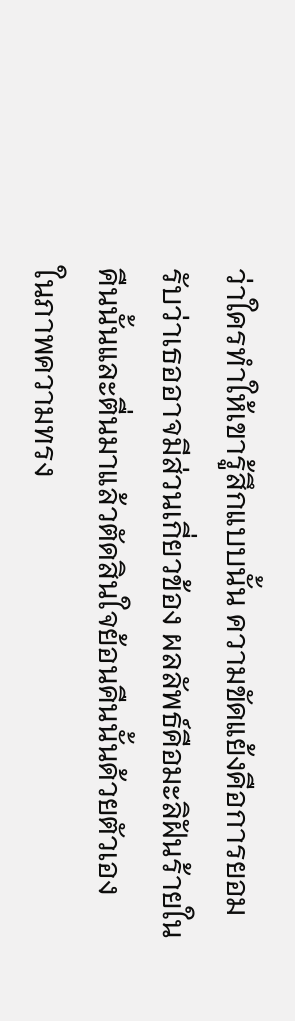ว่าใครทำให้เขารู้สึกแบบนั้น ความขัดแย้งคือการยอมรับว่าเธออาจมีส่วนเกี่ยวข้อง ผลลัพธ์คือมะลิฝันร้ายในคืนนั้นและตื่นมาแล้วตัดสินใจย้อนคืนนั้นด้วยตัวเอง
ในภาพความทรง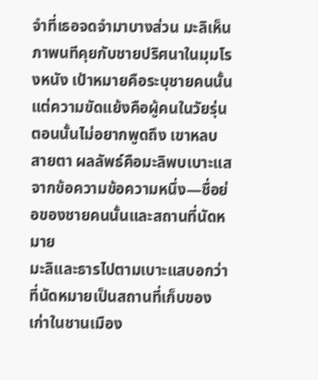จำที่เธอจดจำมาบางส่วน มะลิเห็นภาพนทีคุยกับชายปริศนาในมุมโรงหนัง เป้าหมายคือระบุชายคนนั้น แต่ความขัดแย้งคือผู้คนในวัยรุ่นตอนนั้นไม่อยากพูดถึง เขาหลบสายตา ผลลัพธ์คือมะลิพบเบาะแสจากข้อความข้อความหนึ่ง—ชื่อย่อของชายคนนั้นและสถานที่นัดหมาย
มะลิและธารไปตามเบาะแสบอกว่าที่นัดหมายเป็นสถานที่เก็บของเก่าในชานเมือง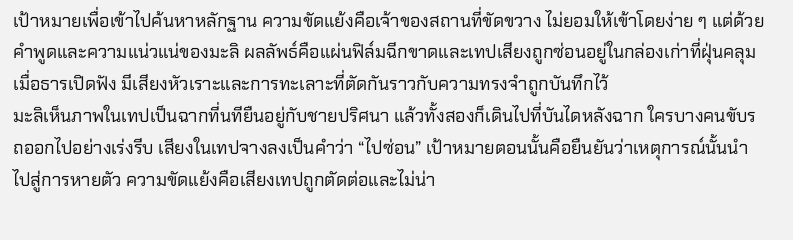เป้าหมายเพื่อเข้าไปค้นหาหลักฐาน ความขัดแย้งคือเจ้าของสถานที่ขัดขวาง ไม่ยอมให้เข้าโดยง่าย ๆ แต่ด้วยคำพูดและความแน่วแน่ของมะลิ ผลลัพธ์คือแผ่นฟิล์มฉีกขาดและเทปเสียงถูกซ่อนอยู่ในกล่องเก่าที่ฝุ่นคลุม เมื่อธารเปิดฟัง มีเสียงหัวเราะและการทะเลาะที่ตัดกันราวกับความทรงจำถูกบันทึกไว้
มะลิเห็นภาพในเทปเป็นฉากที่นทียืนอยู่กับชายปริศนา แล้วทั้งสองก็เดินไปที่บันไดหลังฉาก ใครบางคนขับรถออกไปอย่างเร่งรีบ เสียงในเทปจางลงเป็นคำว่า “ไปซ่อน” เป้าหมายตอนนั้นคือยืนยันว่าเหตุการณ์นั้นนำไปสู่การหายตัว ความขัดแย้งคือเสียงเทปถูกตัดต่อและไม่น่า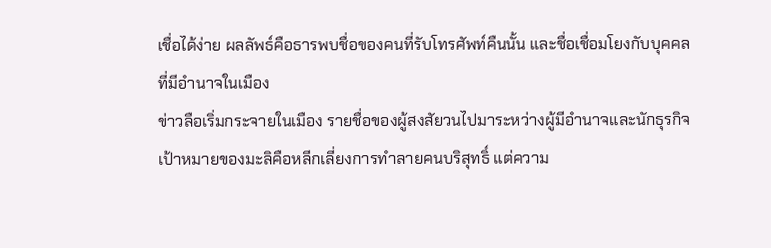เชื่อได้ง่าย ผลลัพธ์คือธารพบชื่อของคนที่รับโทรศัพท์คืนนั้น และชื่อเชื่อมโยงกับบุคคลที่มีอำนาจในเมือง
ข่าวลือเริ่มกระจายในเมือง รายชื่อของผู้สงสัยวนไปมาระหว่างผู้มีอำนาจและนักธุรกิจ เป้าหมายของมะลิคือหลีกเลี่ยงการทำลายคนบริสุทธิ์ แต่ความ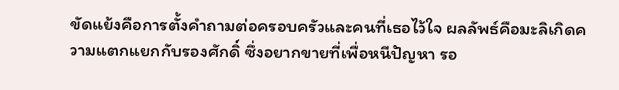ขัดแย้งคือการตั้งคำถามต่อครอบครัวและคนที่เธอไว้ใจ ผลลัพธ์คือมะลิเกิดความแตกแยกกับรองศักดิ์ ซึ่งอยากขายที่เพื่อหนีปัญหา รอ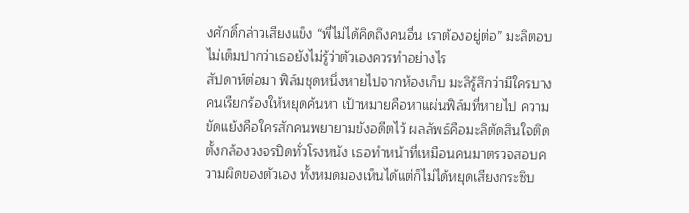งศักดิ์กล่าวเสียงแข็ง “พี่ไม่ได้คิดถึงคนอื่น เราต้องอยู่ต่อ” มะลิตอบไม่เต็มปากว่าเธอยังไม่รู้ว่าตัวเองควรทำอย่างไร
สัปดาห์ต่อมา ฟิล์มชุดหนึ่งหายไปจากห้องเก็บ มะลิรู้สึกว่ามีใครบางคนเรียกร้องให้หยุดค้นหา เป้าหมายคือหาแผ่นฟิล์มที่หายไป ความขัดแย้งคือใครสักคนพยายามขังอดีตไว้ ผลลัพธ์คือมะลิตัดสินใจติดตั้งกล้องวงจรปิดทั่วโรงหนัง เธอทำหน้าที่เหมือนคนมาตรวจสอบความผิดของตัวเอง ทั้งหมดมองเห็นได้แต่ก็ไม่ได้หยุดเสียงกระซิบ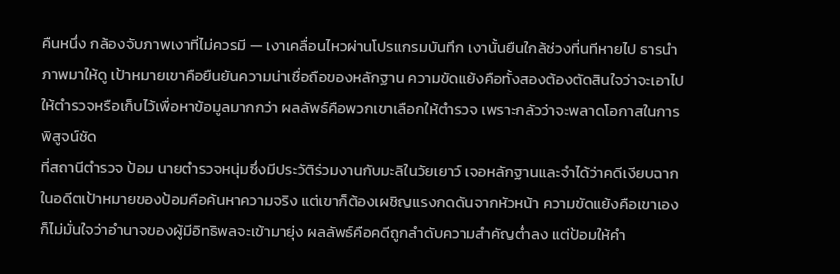คืนหนึ่ง กล้องจับภาพเงาที่ไม่ควรมี — เงาเคลื่อนไหวผ่านโปรแกรมบันทึก เงานั้นยืนใกล้ช่วงที่นทีหายไป ธารนำภาพมาให้ดู เป้าหมายเขาคือยืนยันความน่าเชื่อถือของหลักฐาน ความขัดแย้งคือทั้งสองต้องตัดสินใจว่าจะเอาไปให้ตำรวจหรือเก็บไว้เพื่อหาข้อมูลมากกว่า ผลลัพธ์คือพวกเขาเลือกให้ตำรวจ เพราะกลัวว่าจะพลาดโอกาสในการพิสูจน์ชัด
ที่สถานีตำรวจ ป้อม นายตำรวจหนุ่มซึ่งมีประวัติร่วมงานกับมะลิในวัยเยาว์ เจอหลักฐานและจำได้ว่าคดีเงียบฉากในอดีตเป้าหมายของป้อมคือค้นหาความจริง แต่เขาก็ต้องเผชิญแรงกดดันจากหัวหน้า ความขัดแย้งคือเขาเองก็ไม่มั่นใจว่าอำนาจของผู้มีอิทธิพลจะเข้ามายุ่ง ผลลัพธ์คือคดีถูกลำดับความสำคัญต่ำลง แต่ป้อมให้คำ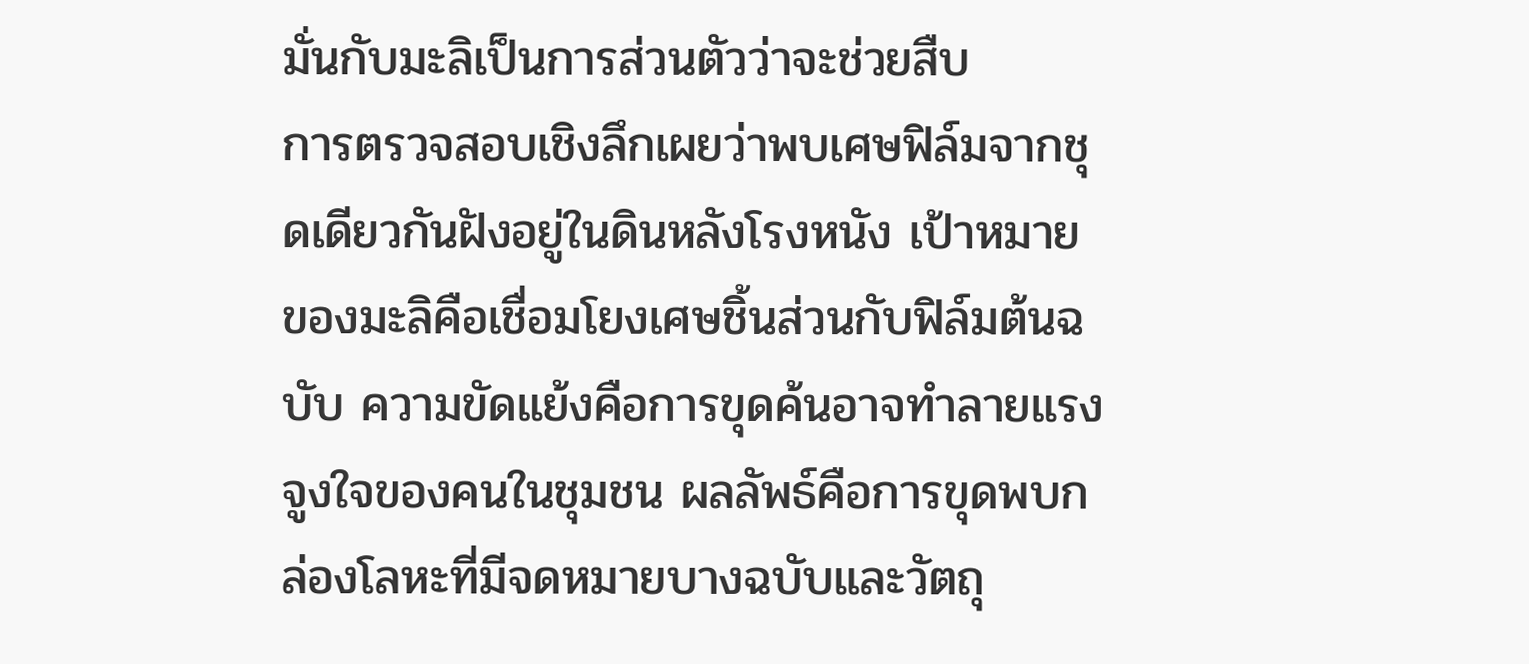มั่นกับมะลิเป็นการส่วนตัวว่าจะช่วยสืบ
การตรวจสอบเชิงลึกเผยว่าพบเศษฟิล์มจากชุดเดียวกันฝังอยู่ในดินหลังโรงหนัง เป้าหมายของมะลิคือเชื่อมโยงเศษชิ้นส่วนกับฟิล์มต้นฉบับ ความขัดแย้งคือการขุดค้นอาจทำลายแรงจูงใจของคนในชุมชน ผลลัพธ์คือการขุดพบกล่องโลหะที่มีจดหมายบางฉบับและวัตถุ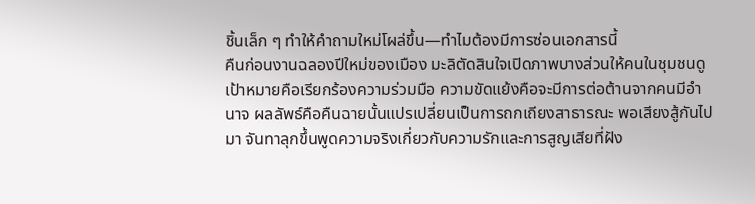ชิ้นเล็ก ๆ ทำให้คำถามใหม่โผล่ขึ้น—ทำไมต้องมีการซ่อนเอกสารนี้
คืนก่อนงานฉลองปีใหม่ของเมือง มะลิตัดสินใจเปิดภาพบางส่วนให้คนในชุมชนดู เป้าหมายคือเรียกร้องความร่วมมือ ความขัดแย้งคือจะมีการต่อต้านจากคนมีอำนาจ ผลลัพธ์คือคืนฉายนั้นแปรเปลี่ยนเป็นการถกเถียงสาธารณะ พอเสียงสู้กันไปมา จันทาลุกขึ้นพูดความจริงเกี่ยวกับความรักและการสูญเสียที่ฝัง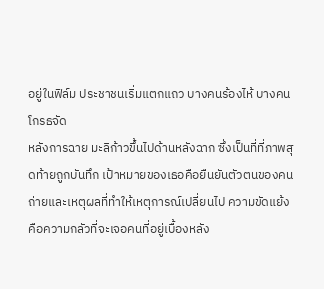อยู่ในฟิล์ม ประชาชนเริ่มแตกแถว บางคนร้องไห้ บางคนโกรธจัด
หลังการฉาย มะลิก้าวขึ้นไปด้านหลังฉาก ซึ่งเป็นที่ที่ภาพสุดท้ายถูกบันทึก เป้าหมายของเธอคือยืนยันตัวตนของคนถ่ายและเหตุผลที่ทำให้เหตุการณ์เปลี่ยนไป ความขัดแย้งคือความกลัวที่จะเจอคนที่อยู่เบื้องหลัง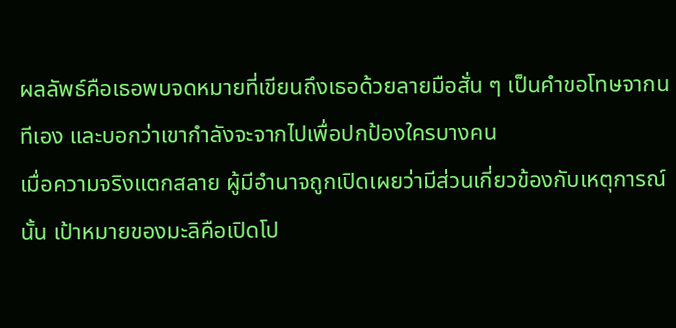ผลลัพธ์คือเธอพบจดหมายที่เขียนถึงเธอด้วยลายมือสั่น ๆ เป็นคำขอโทษจากนทีเอง และบอกว่าเขากำลังจะจากไปเพื่อปกป้องใครบางคน
เมื่อความจริงแตกสลาย ผู้มีอำนาจถูกเปิดเผยว่ามีส่วนเกี่ยวข้องกับเหตุการณ์นั้น เป้าหมายของมะลิคือเปิดโป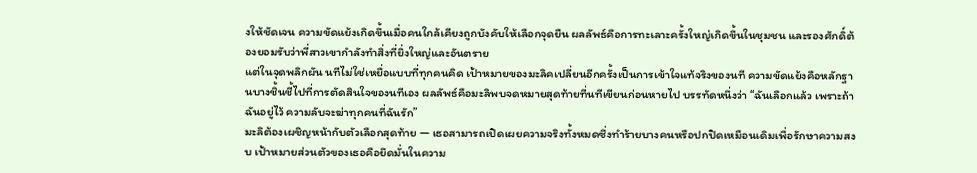งให้ชัดเจน ความขัดแย้งเกิดขึ้นเมื่อคนใกล้เคียงถูกบังคับให้เลือกจุดยืน ผลลัพธ์คือการทะเลาะครั้งใหญ่เกิดขึ้นในชุมชน และรองศักดิ์ต้องยอมรับว่าพี่สาวเขากำลังทำสิ่งที่ยิ่งใหญ่และอันตราย
แต่ในจุดพลิกผัน นทีไม่ใช่เหยื่อแบบที่ทุกคนคิด เป้าหมายของมะลิคเปลี่ยนอีกครั้งเป็นการเข้าใจแท้จริงของนที ความขัดแย้งคือหลักฐานบางชิ้นชี้ไปที่การตัดสินใจของนทีเอง ผลลัพธ์คือมะลิพบจดหมายสุดท้ายที่นทีเขียนก่อนหายไป บรรทัดหนึ่งว่า “ฉันเลือกแล้ว เพราะถ้าฉันอยู่ไว้ ความลับจะฆ่าทุกคนที่ฉันรัก”
มะลิต้องเผชิญหน้ากับตัวเลือกสุดท้าย — เธอสามารถเปิดเผยความจริงทั้งหมดซึ่งทำร้ายบางคนหรือปกปิดเหมือนเดิมเพื่อรักษาความสงบ เป้าหมายส่วนตัวของเธอคือยึดมั่นในความ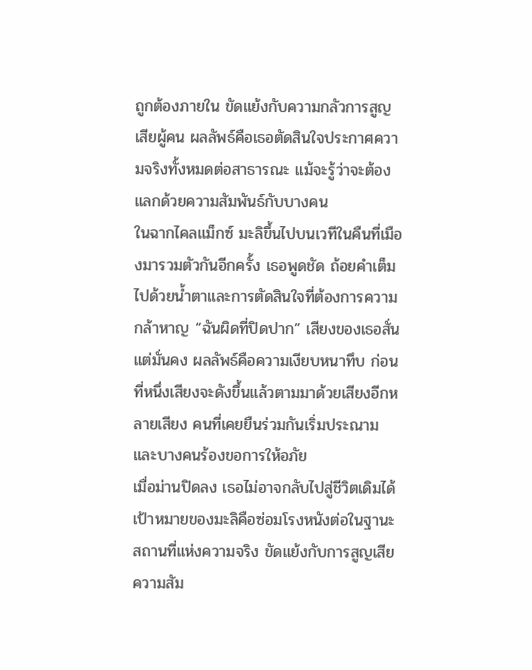ถูกต้องภายใน ขัดแย้งกับความกลัวการสูญเสียผู้คน ผลลัพธ์คือเธอตัดสินใจประกาศความจริงทั้งหมดต่อสาธารณะ แม้จะรู้ว่าจะต้องแลกด้วยความสัมพันธ์กับบางคน
ในฉากไคลแม็กซ์ มะลิขึ้นไปบนเวทีในคืนที่เมืองมารวมตัวกันอีกครั้ง เธอพูดชัด ถ้อยคำเต็มไปด้วยน้ำตาและการตัดสินใจที่ต้องการความกล้าหาญ “ฉันผิดที่ปิดปาก” เสียงของเธอสั่น แต่มั่นคง ผลลัพธ์คือความเงียบหนาทึบ ก่อนที่หนึ่งเสียงจะดังขึ้นแล้วตามมาด้วยเสียงอีกหลายเสียง คนที่เคยยืนร่วมกันเริ่มประณามและบางคนร้องขอการให้อภัย
เมื่อม่านปิดลง เธอไม่อาจกลับไปสู่ชีวิตเดิมได้ เป้าหมายของมะลิคือซ่อมโรงหนังต่อในฐานะสถานที่แห่งความจริง ขัดแย้งกับการสูญเสียความสัม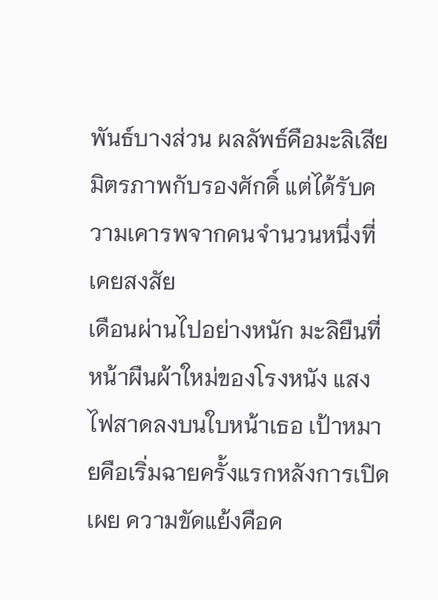พันธ์บางส่วน ผลลัพธ์คือมะลิเสียมิตรภาพกับรองศักดิ์ แต่ได้รับความเคารพจากคนจำนวนหนึ่งที่เคยสงสัย
เดือนผ่านไปอย่างหนัก มะลิยืนที่หน้าผืนผ้าใหม่ของโรงหนัง แสงไฟสาดลงบนใบหน้าเธอ เป้าหมายคือเริ่มฉายครั้งแรกหลังการเปิดเผย ความขัดแย้งคือค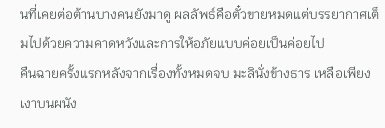นที่เคยต่อต้านบางคนยังมาดู ผลลัพธ์คือตั๋วขายหมดแต่บรรยากาศเต็มไปด้วยความคาดหวังและการให้อภัยแบบค่อยเป็นค่อยไป
คืนฉายครั้งแรกหลังจากเรื่องทั้งหมดจบ มะลินั่งข้างธาร เหลือเพียงเงาบนผนัง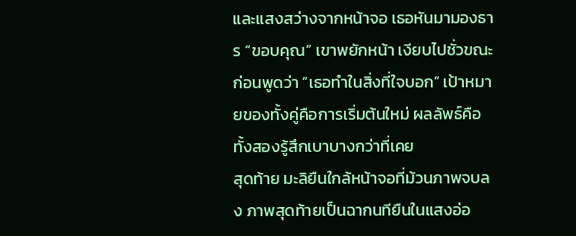และแสงสว่างจากหน้าจอ เธอหันมามองธาร “ขอบคุณ” เขาพยักหน้า เงียบไปชั่วขณะก่อนพูดว่า “เธอทำในสิ่งที่ใจบอก” เป้าหมายของทั้งคู่คือการเริ่มต้นใหม่ ผลลัพธ์คือทั้งสองรู้สึกเบาบางกว่าที่เคย
สุดท้าย มะลิยืนใกล้หน้าจอที่ม้วนภาพจบลง ภาพสุดท้ายเป็นฉากนทียืนในแสงอ่อ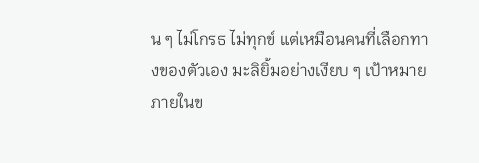น ๆ ไม่โกรธ ไม่ทุกข์ แต่เหมือนคนที่เลือกทางของตัวเอง มะลิยิ้มอย่างเงียบ ๆ เป้าหมายภายในข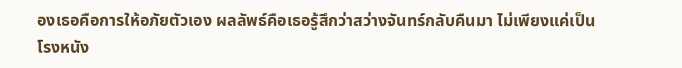องเธอคือการให้อภัยตัวเอง ผลลัพธ์คือเธอรู้สึกว่าสว่างจันทร์กลับคืนมา ไม่เพียงแค่เป็นโรงหนัง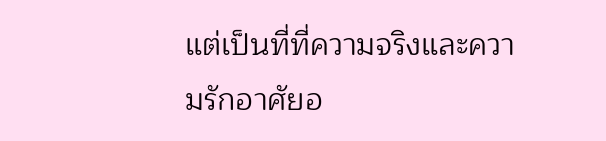แต่เป็นที่ที่ความจริงและความรักอาศัยอ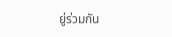ยู่ร่วมกัน